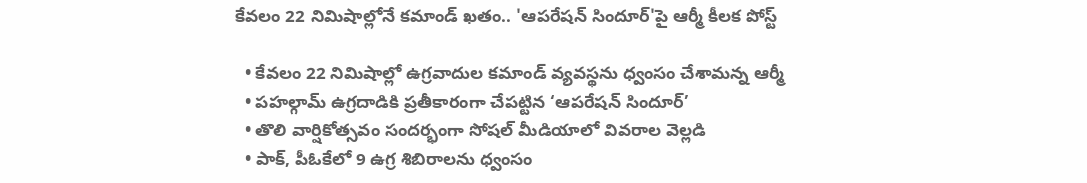కేవలం 22 నిమిషాల్లోనే కమాండ్ ఖతం.. 'ఆపరేషన్ సిందూర్‌'పై ఆర్మీ కీలక పోస్ట్

  • కేవలం 22 నిమిషాల్లో ఉగ్రవాదుల కమాండ్ వ్యవస్థను ధ్వంసం చేశామన్న ఆర్మీ
  • పహల్గామ్ ఉగ్రదాడికి ప్రతీకారంగా చేపట్టిన ‘ఆపరేషన్ సిందూర్’
  • తొలి వార్షికోత్సవం సందర్భంగా సోషల్ మీడియాలో వివరాల వెల్లడి
  • పాక్, పీఓకేలో 9 ఉగ్ర శిబిరాలను ధ్వంసం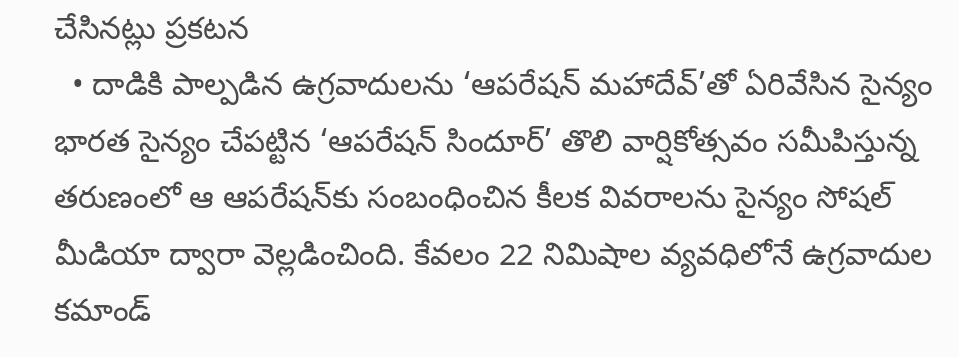చేసినట్లు ప్రకటన
  • దాడికి పాల్పడిన ఉగ్రవాదులను ‘ఆపరేషన్ మహాదేవ్’తో ఏరివేసిన సైన్యం
భారత సైన్యం చేపట్టిన ‘ఆపరేషన్ సిందూర్’ తొలి వార్షికోత్సవం సమీపిస్తున్న తరుణంలో ఆ ఆపరేషన్‌కు సంబంధించిన కీలక వివరాలను సైన్యం సోషల్ మీడియా ద్వారా వెల్లడించింది. కేవలం 22 నిమిషాల వ్యవధిలోనే ఉగ్రవాదుల కమాండ్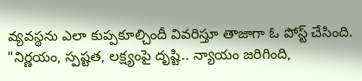వ్యవస్థను ఎలా కుప్పకూల్చిందీ వివరిస్తూ తాజాగా ఓ పోస్ట్ చేసింది. "నిర్ణయం, స్పష్టత, లక్ష్యంపై దృష్టి.. న్యాయం జరిగింది,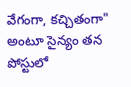వేగంగా, కచ్చితంగా" అంటూ సైన్యం తన పోస్టులో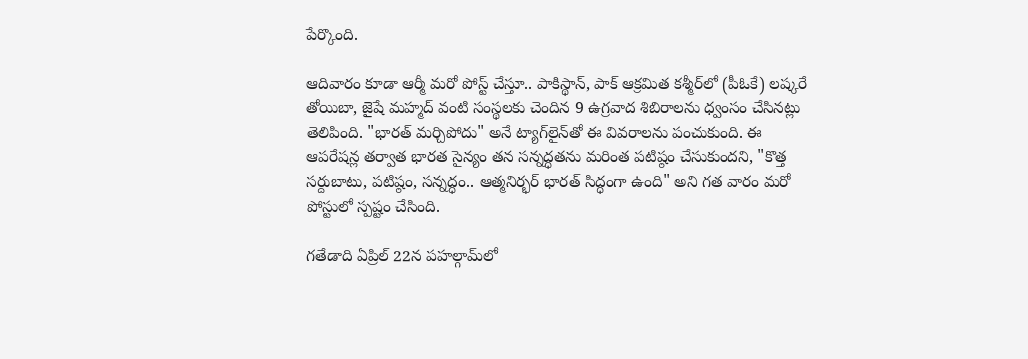పేర్కొంది.

ఆదివారం కూడా ఆర్మీ మరో పోస్ట్ చేస్తూ.. పాకిస్థాన్, పాక్ ఆక్రమిత కశ్మీర్‌లో (పీఓకే) లష్కరే తోయిబా, జైషే మహ్మద్ వంటి సంస్థలకు చెందిన 9 ఉగ్రవాద శిబిరాలను ధ్వంసం చేసినట్లు తెలిపింది. "భారత్ మర్చిపోదు" అనే ట్యాగ్‌లైన్‌తో ఈ వివరాలను పంచుకుంది. ఈ ఆపరేషన్ల తర్వాత భారత సైన్యం తన సన్నద్ధతను మరింత పటిష్ఠం చేసుకుందని, "కొత్త సర్దుబాటు, పటిష్ఠం, సన్నద్ధం.. ఆత్మనిర్భర్ భారత్ సిద్ధంగా ఉంది" అని గత వారం మరో పోస్టులో స్పష్టం చేసింది.

గతేడాది ఏప్రిల్ 22న పహల్గామ్‌లో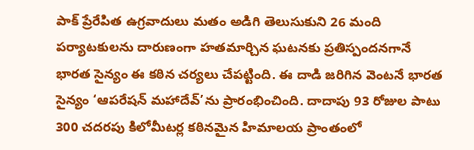పాక్ ప్రేరేపిత ఉగ్రవాదులు మతం అడిగి తెలుసుకుని 26 మంది పర్యాటకులను దారుణంగా హతమార్చిన ఘటనకు ప్రతిస్పందనగానే భారత సైన్యం ఈ కఠిన చర్యలు చేపట్టింది. ఈ దాడి జరిగిన వెంటనే భారత సైన్యం ‘ఆపరేషన్ మహాదేవ్’ను ప్రారంభించింది. దాదాపు 93 రోజుల పాటు 300 చదరపు కిలోమీటర్ల కఠినమైన హిమాలయ ప్రాంతంలో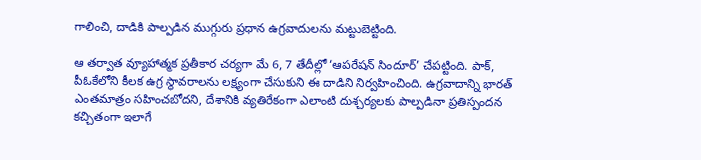గాలించి, దాడికి పాల్పడిన ముగ్గురు ప్రధాన ఉగ్రవాదులను మట్టుబెట్టింది.

ఆ తర్వాత వ్యూహాత్మక ప్రతీకార చర్యగా మే 6, 7 తేదీల్లో ‘ఆపరేషన్ సిందూర్’ చేపట్టింది. పాక్, పీఓకేలోని కీలక ఉగ్ర స్థావరాలను లక్ష్యంగా చేసుకుని ఈ దాడిని నిర్వహించింది. ఉగ్రవాదాన్ని భారత్ ఎంతమాత్రం సహించబోదని, దేశానికి వ్యతిరేకంగా ఎలాంటి దుశ్చర్యలకు పాల్పడినా ప్రతిస్పందన కచ్చితంగా ఇలాగే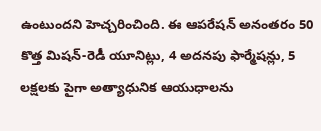ఉంటుందని హెచ్చరించింది. ఈ ఆపరేషన్ అనంతరం 50 కొత్త మిషన్-రెడీ యూనిట్లు, 4 అదనపు ఫార్మేషన్లు, 5 లక్షలకు పైగా అత్యాధునిక ఆయుధాలను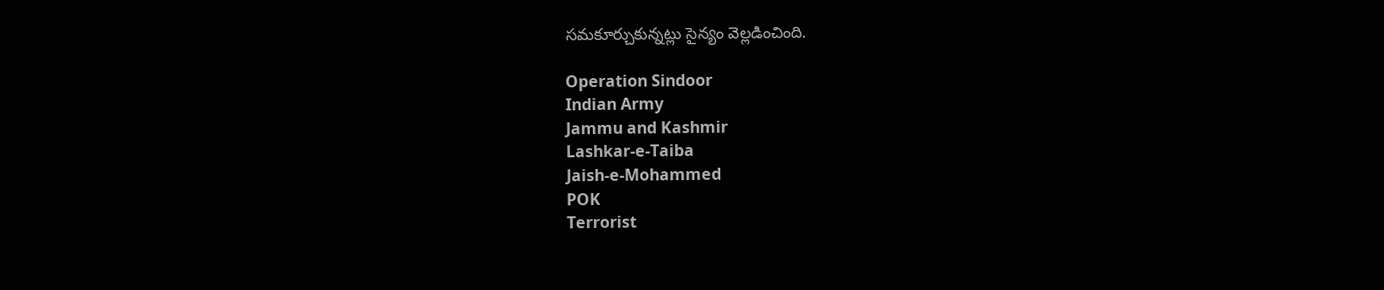సమకూర్చుకున్నట్లు సైన్యం వెల్లడించింది.

Operation Sindoor
Indian Army
Jammu and Kashmir
Lashkar-e-Taiba
Jaish-e-Mohammed
POK
Terrorist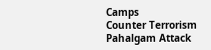Camps
Counter Terrorism
Pahalgam Attack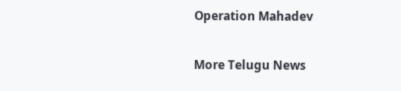Operation Mahadev

More Telugu News